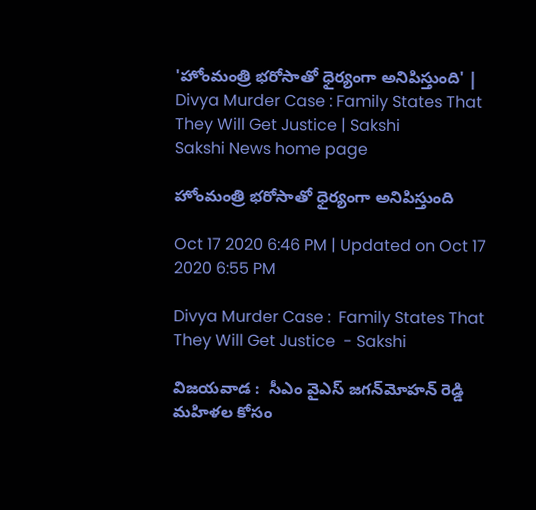'హోంమంత్రి భ‌రోసాతో ధైర్యంగా అనిపిస్తుంది' | Divya Murder Case : Family States That They Will Get Justice | Sakshi
Sakshi News home page

హోంమంత్రి భ‌రోసాతో ధైర్యంగా అనిపిస్తుంది

Oct 17 2020 6:46 PM | Updated on Oct 17 2020 6:55 PM

Divya Murder Case :  Family States That They Will Get Justice  - Sakshi

విజయవాడ :  సీఎం వైఎస్ జ‌గ‌న్‌మోహ‌న్ రెడ్డి మ‌హిళల కోసం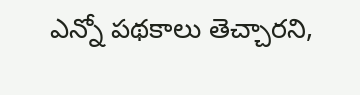ఎన్నో ప‌థ‌కాలు తెచ్చార‌ని,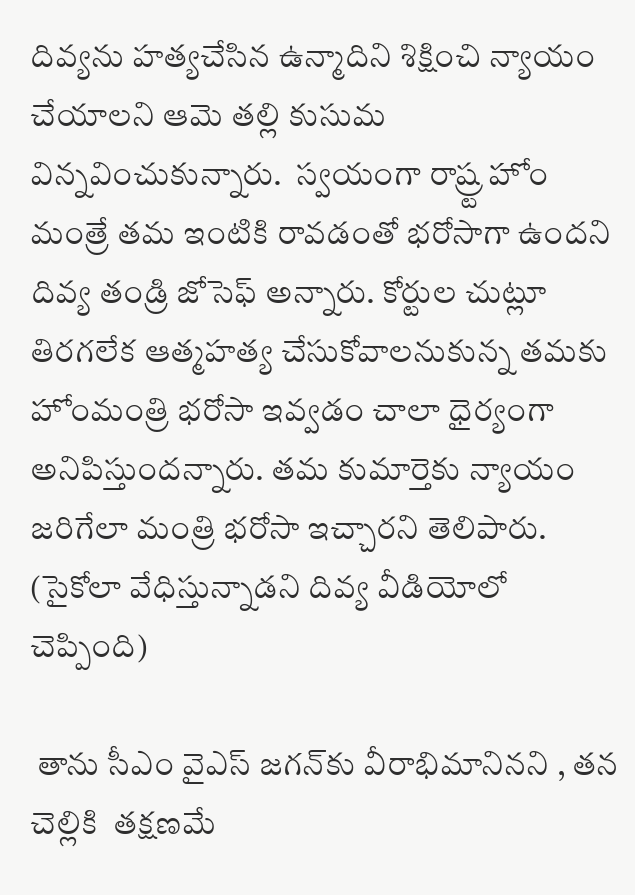దివ్య‌ను హ‌త్య‌చేసిన ఉన్మాదిని శిక్షించి న్యాయం చేయాల‌ని ఆమె త‌ల్లి కుసుమ విన్న‌వించుకున్నారు.  స్వ‌యంగా రాష్ర్ట హోం మంత్రే త‌మ ఇంటికి రావ‌డంతో భరోసాగా ఉందని దివ్య తండ్రి జోసెఫ్ అన్నారు. కోర్టుల చుట్లూ తిర‌గ‌లేక ఆత్మ‌హ‌త్య చేసుకోవాల‌నుకున్న త‌మ‌కు హోంమంత్రి భ‌రోసా ఇవ్వ‌డం చాలా ధైర్యంగా అనిపిస్తుంద‌న్నారు. త‌మ కుమార్తెకు న్యాయం జ‌రిగేలా మంత్రి భరోసా ఇచ్చార‌ని తెలిపారు. (సైకోలా వేధిస్తున్నాడని దివ్య వీడియోలో చెప్పింది)

 తాను సీఎం వైఎస్ జ‌గ‌న్‌కు వీరాభిమానిన‌ని , త‌న చెల్లికి  త‌క్ష‌ణమే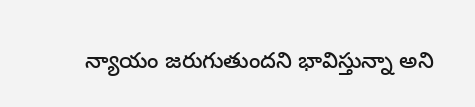న్యాయం జ‌రుగుతుంద‌ని భావిస్తున్నా అని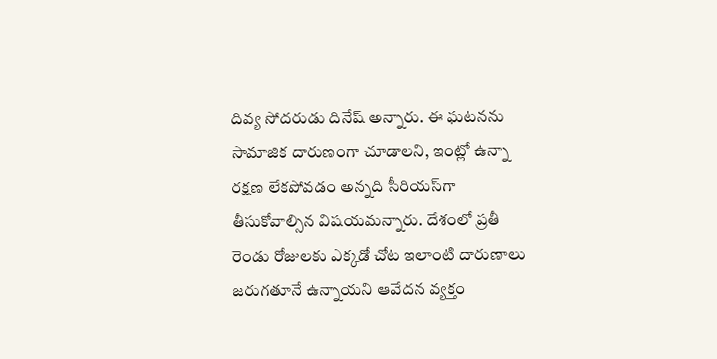దివ్య సోద‌రుడు దినేష్ అన్నారు. ఈ ఘ‌ట‌న‌ను సామాజిక దారుణంగా చూడాల‌ని, ఇంట్లో ఉన్నా ర‌క్ష‌ణ లేక‌పోవ‌డం అన్న‌ది సీరియ‌స్‌గా తీసుకోవాల్సిన విష‌య‌మ‌న్నారు. దేశంలో ప్ర‌తీ రెండు రోజుల‌కు ఎక్క‌డో చోట ఇలాంటి దారుణాలు జ‌రుగతూనే ఉన్నాయ‌ని ఆవేద‌న వ్య‌క్తం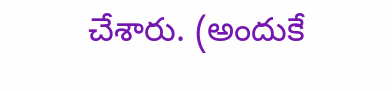చేశారు. (అందుకే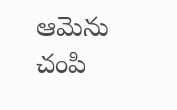ఆమెను చంపి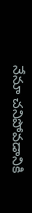నేనూ చనిపోవడానికి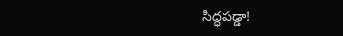సిద్ధపడ్డా!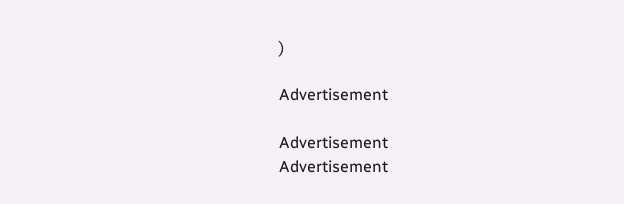)

Advertisement

Advertisement
Advertisement